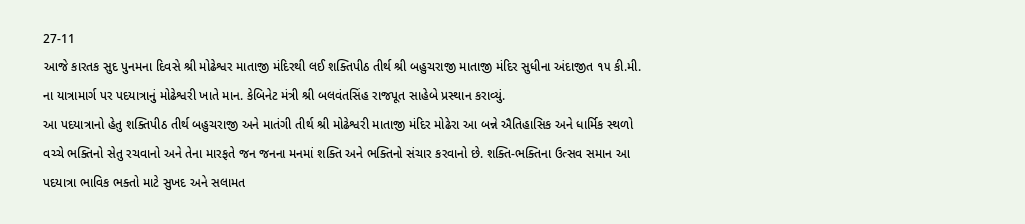27-11
આજે કારતક સુદ પુનમના દિવસે શ્રી મોઢેશ્વર માતાજી મંદિરથી લઈ શક્તિપીઠ તીર્થ શ્રી બહુચરાજી માતાજી મંદિર સુધીના અંદાજીત ૧૫ કી.મી. ના યાત્રામાર્ગ પર પદયાત્રાનું મોઢેશ્વરી ખાતે માન. કેબિનેટ મંત્રી શ્રી બલવંતસિંહ રાજપૂત સાહેબે પ્રસ્થાન કરાવ્યું.
આ પદયાત્રાનો હેતુ શક્તિપીઠ તીર્થ બહુચરાજી અને માતંગી તીર્થ શ્રી મોઢેશ્વરી માતાજી મંદિર મોઢેરા આ બન્ને ઐતિહાસિક અને ધાર્મિક સ્થળો વચ્ચે ભક્તિનો સેતુ રચવાનો અને તેના મારફતે જન જનના મનમાં શક્તિ અને ભક્તિનો સંચાર કરવાનો છે. શક્તિ-ભક્તિના ઉત્સવ સમાન આ પદયાત્રા ભાવિક ભક્તો માટે સુખદ અને સલામત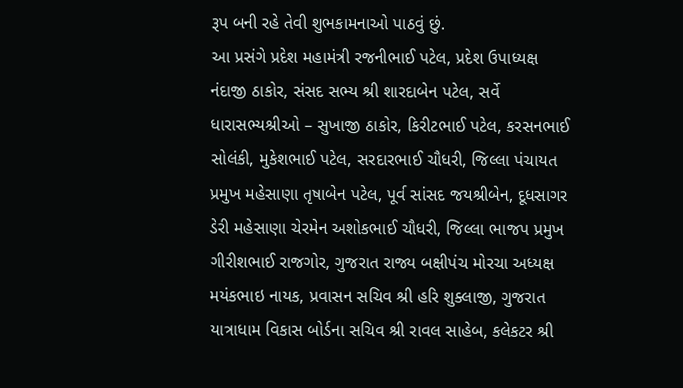રૂપ બની રહે તેવી શુભકામનાઓ પાઠવું છું.
આ પ્રસંગે પ્રદેશ મહામંત્રી રજનીભાઈ પટેલ, પ્રદેશ ઉપાધ્યક્ષ નંદાજી ઠાકોર, સંસદ સભ્ય શ્રી શારદાબેન પટેલ, સર્વે ધારાસભ્યશ્રીઓ – સુખાજી ઠાકોર, કિરીટભાઈ પટેલ, કરસનભાઈ સોલંકી, મુકેશભાઈ પટેલ, સરદારભાઈ ચૌધરી, જિલ્લા પંચાયત પ્રમુખ મહેસાણા તૃષાબેન પટેલ, પૂર્વ સાંસદ જયશ્રીબેન, દૂધસાગર ડેરી મહેસાણા ચેરમેન અશોકભાઈ ચૌધરી, જિલ્લા ભાજપ પ્રમુખ ગીરીશભાઈ રાજગોર, ગુજરાત રાજ્ય બક્ષીપંચ મોરચા અધ્યક્ષ મયંકભાઇ નાયક, પ્રવાસન સચિવ શ્રી હરિ શુક્લાજી, ગુજરાત યાત્રાધામ વિકાસ બોર્ડના સચિવ શ્રી રાવલ સાહેબ, કલેકટર શ્રી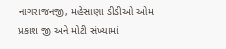નાગરાજનજી, મહેસાણા ડીડીઓ ઓમ પ્રકાશ જી અને મોટી સંખ્યામાં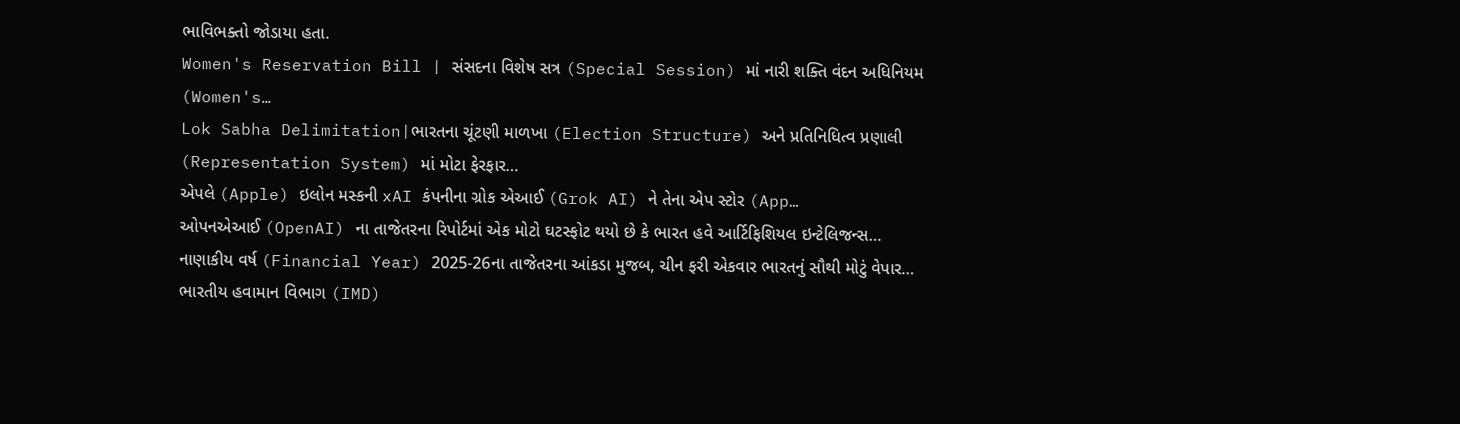ભાવિભક્તો જોડાયા હતા.
Women's Reservation Bill | સંસદના વિશેષ સત્ર (Special Session) માં નારી શક્તિ વંદન અધિનિયમ (Women's…
Lok Sabha Delimitation|ભારતના ચૂંટણી માળખા (Election Structure) અને પ્રતિનિધિત્વ પ્રણાલી (Representation System) માં મોટા ફેરફાર…
એપલે (Apple) ઇલોન મસ્કની xAI કંપનીના ગ્રોક એઆઈ (Grok AI) ને તેના એપ સ્ટોર (App…
ઓપનએઆઈ (OpenAI) ના તાજેતરના રિપોર્ટમાં એક મોટો ઘટસ્ફોટ થયો છે કે ભારત હવે આર્ટિફિશિયલ ઇન્ટેલિજન્સ…
નાણાકીય વર્ષ (Financial Year) 2025-26ના તાજેતરના આંકડા મુજબ, ચીન ફરી એકવાર ભારતનું સૌથી મોટું વેપાર…
ભારતીય હવામાન વિભાગ (IMD)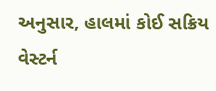અનુસાર, હાલમાં કોઈ સક્રિય વેસ્ટર્ન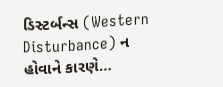ડિસ્ટર્બન્સ (Western Disturbance) ન હોવાને કારણે…